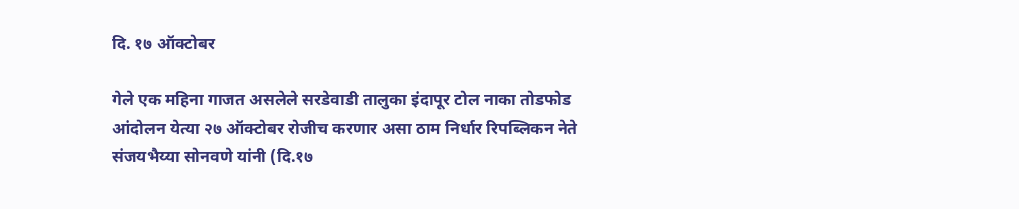दि. १७ ऑक्टोबर

गेले एक महिना गाजत असलेले सरडेवाडी तालुका इंदापूर टोल नाका तोडफोड आंदोलन येत्या २७ ऑक्टोबर रोजीच करणार असा ठाम निर्धार रिपब्लिकन नेते संजयभैय्या सोनवणे यांनी (दि.१७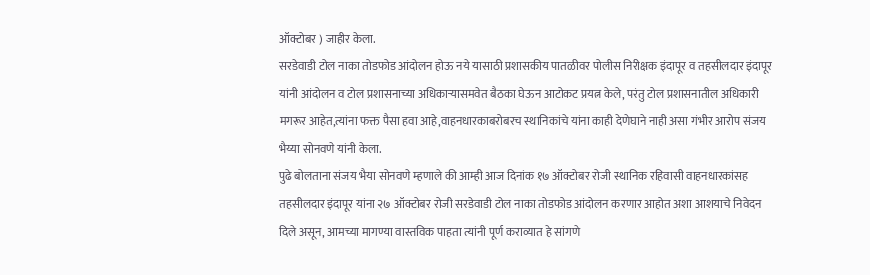ऑक्टोबर ) जाहीर केला.
सरडेवाडी टोल नाका तोडफोड आंदोलन होऊ नये यासाठी प्रशासकीय पातळीवर पोलीस निरीक्षक इंदापूर व तहसीलदार इंदापूर यांनी आंदोलन व टोल प्रशासनाच्या अधिकाऱ्यासमवेत बैठका घेऊन आटोकट प्रयत्न केले, परंतु टोल प्रशासनातील अधिकारी मगरूर आहेत,त्यांना फक्त पैसा हवा आहे,वाहनधारकाबरोबरच स्थानिकांचे यांना काही देणेघाने नाही असा गंभीर आरोप संजय भैय्या सोनवणे यांनी केला.
पुढे बोलताना संजय भैया सोनवणे म्हणाले की आम्ही आज दिनांक १७ ऑक्टोबर रोजी स्थानिक रहिवासी वाहनधारकांसह तहसीलदार इंदापूर यांना २७ ऑक्टोबर रोजी सरडेवाडी टोल नाका तोडफोड आंदोलन करणार आहोत अशा आशयाचे निवेदन दिले असून, आमच्या मागण्या वास्तविक पाहता त्यांनी पूर्ण कराव्यात हे सांगणे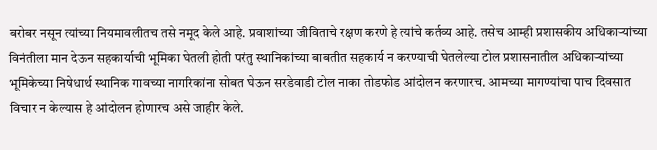बरोबर नसून त्यांच्या नियमावलीतच तसे नमूद केले आहे. प्रवाशांच्या जीविताचे रक्षण करणे हे त्यांचे कर्तव्य आहे. तसेच आम्ही प्रशासकीय अधिकाऱ्यांच्या विनंतीला मान देऊन सहकार्याची भूमिका घेतली होती परंतु स्थानिकांच्या बाबतीत सहकार्य न करण्याची घेतलेल्या टोल प्रशासनातील अधिकाऱ्यांच्या भूमिकेच्या निषेधार्थ स्थानिक गावच्या नागरिकांना सोबत घेऊन सरडेवाडी टोल नाका तोडफोड आंदोलन करणारच. आमच्या मागण्यांचा पाच दिवसात विचार न केल्यास हे आंदोलन होणारच असे जाहीर केले.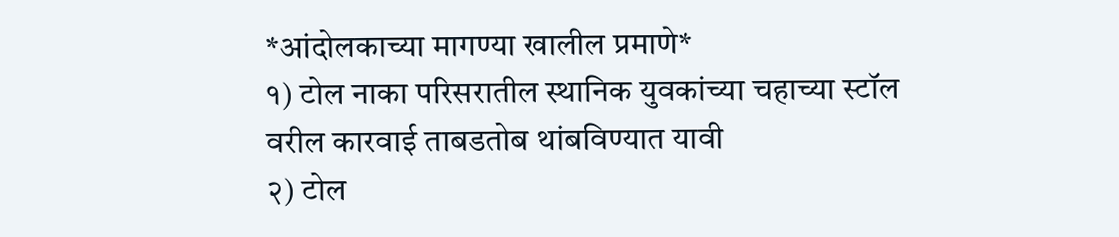*आंदोलकाच्या मागण्या खालील प्रमाणे*
१) टोल नाका परिसरातील स्थानिक युवकांच्या चहाच्या स्टॉल वरील कारवाई ताबडतोब थांबविण्यात यावी
२) टोल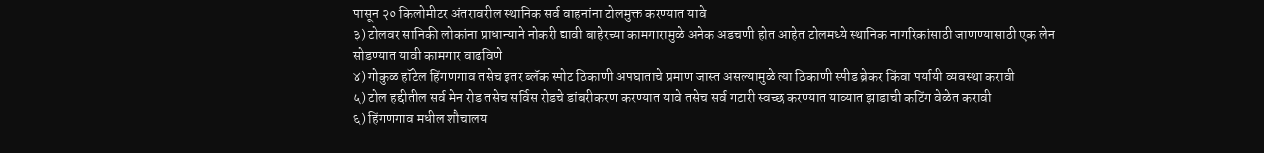पासून २० किलोमीटर अंतरावरील स्थानिक सर्व वाहनांना टोलमुक्त करण्यात यावे
३) टोलवर सानिकी लोकांना प्राधान्याने नोकरी द्यावी बाहेरच्या कामगारामुळे अनेक अडचणी होत आहेत टोलमध्ये स्थानिक नागरिकांसाठी जाणण्यासाठी एक लेन सोडण्यात यावी कामगार वाढविणे
४) गोकुळ हॉटेल हिंगणगाव तसेच इतर ब्लॅक स्पोट ठिकाणी अपघाताचे प्रमाण जास्त असल्यामुळे त्या ठिकाणी स्पीड ब्रेकर किंवा पर्यायी व्यवस्था करावी
५) टोल हद्दीतील सर्व मेन रोड तसेच सर्विस रोडचे डांबरीकरण करण्यात यावे तसेच सर्व गटारी स्वच्छ करण्यात याव्यात झाडाची कटिंग वेळेत करावी
६) हिंगणगाव मधील शौचालय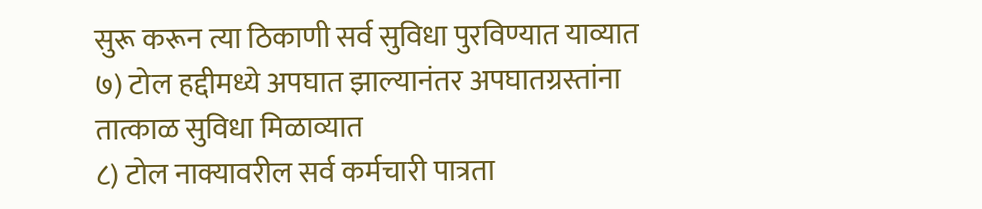सुरू करून त्या ठिकाणी सर्व सुविधा पुरविण्यात याव्यात
७) टोल हद्दीमध्ये अपघात झाल्यानंतर अपघातग्रस्तांना तात्काळ सुविधा मिळाव्यात
८) टोल नाक्यावरील सर्व कर्मचारी पात्रता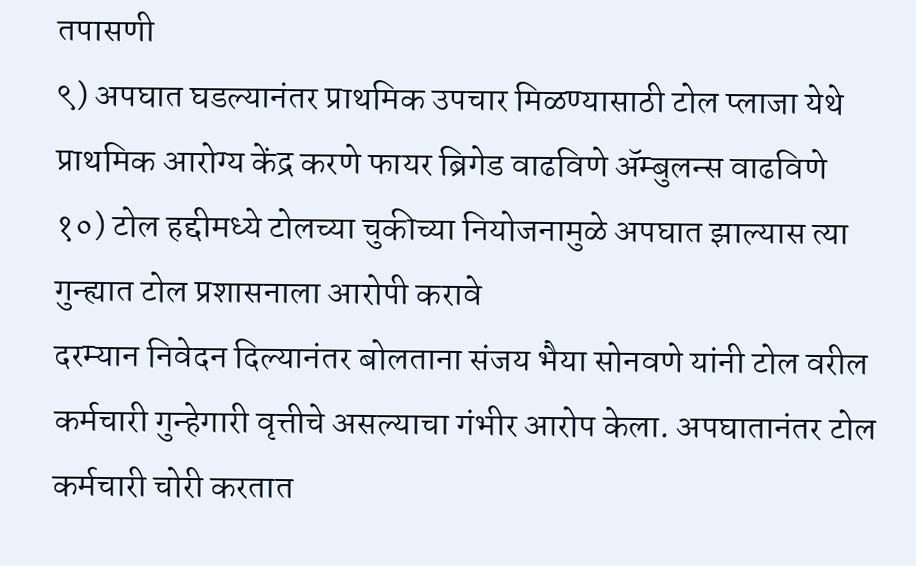तपासणी
९) अपघात घडल्यानंतर प्राथमिक उपचार मिळण्यासाठी टोल प्लाजा येथे प्राथमिक आरोग्य केंद्र करणे फायर ब्रिगेड वाढविणे ॲम्बुलन्स वाढविणे
१०) टोल हद्दीमध्ये टोलच्या चुकीच्या नियोजनामुळे अपघात झाल्यास त्या गुन्ह्यात टोल प्रशासनाला आरोपी करावे
दरम्यान निवेदन दिल्यानंतर बोलताना संजय भैया सोनवणे यांनी टोल वरील कर्मचारी गुन्हेगारी वृत्तीचे असल्याचा गंभीर आरोप केला. अपघातानंतर टोल कर्मचारी चोरी करतात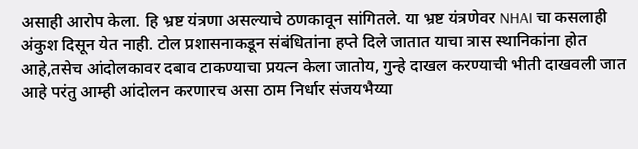असाही आरोप केला. हि भ्रष्ट यंत्रणा असल्याचे ठणकावून सांगितले. या भ्रष्ट यंत्रणेवर NHAI चा कसलाही अंकुश दिसून येत नाही. टोल प्रशासनाकडून संबंधितांना हप्ते दिले जातात याचा त्रास स्थानिकांना होत आहे,तसेच आंदोलकावर दबाव टाकण्याचा प्रयत्न केला जातोय, गुन्हे दाखल करण्याची भीती दाखवली जात आहे परंतु आम्ही आंदोलन करणारच असा ठाम निर्धार संजयभैय्या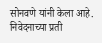सोनवणे यांनी केला आहे.
निवेदनाच्या प्रती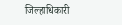जिल्हाधिकारी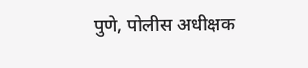पुणे, पोलीस अधीक्षक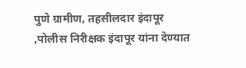पुणे ग्रामीण, तहसीलदार इंदापूर ,पोलीस निरीक्षक इंदापूर यांना देण्यात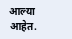आल्या आहेत.